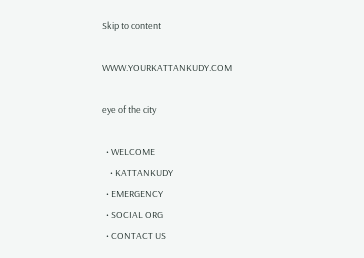Skip to content

WWW.YOURKATTANKUDY.COM

eye of the city

  • WELCOME
    • KATTANKUDY
  • EMERGENCY
  • SOCIAL ORG
  • CONTACT US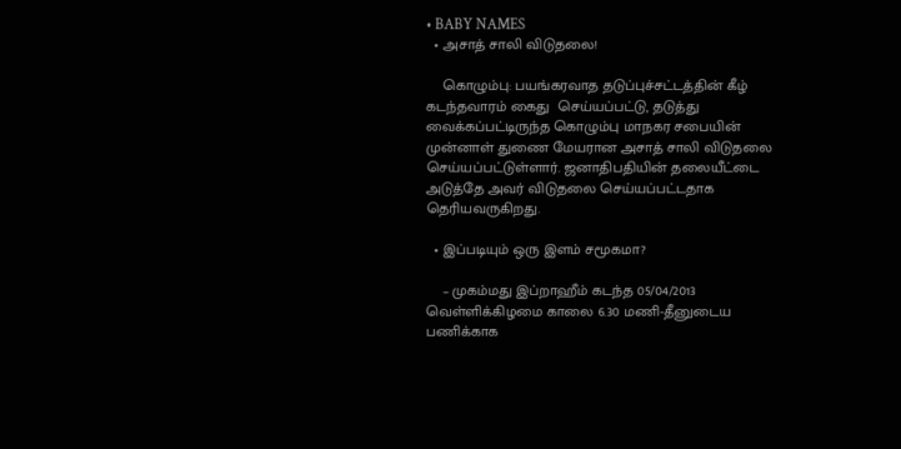• BABY NAMES
  • அசாத் சாலி விடுதலை!

    கொழும்பு: பயங்கரவாத தடுப்புச்சட்டத்தின் கீழ் கடந்தவாரம் கைது  செய்யப்பட்டு, தடுத்து வைக்கப்பட்டிருந்த கொழும்பு மாநகர சபையின் முன்னாள் துணை மேயரான அசாத் சாலி விடுதலை செய்யப்பட்டுள்ளார். ஜனாதிபதியின் தலையீட்டை அடுத்தே அவர் விடுதலை செய்யப்பட்டதாக தெரியவருகிறது.

  • இப்படியும் ஒரு இளம் சமூகமா?

    – முகம்மது இப்றாஹீம் கடந்த 05/04/2013 வெள்ளிக்கிழமை காலை 6.30 மணி-தீனுடைய பணிக்காக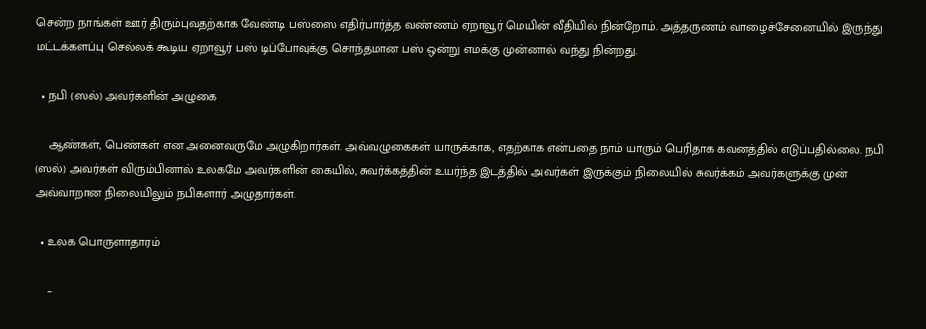சென்ற நாங்கள் ஊர் திரும்புவதற்காக வேண்டி பஸ்ஸை எதிர்பார்த்த வண்ணம் ஏறாவூர் மெயின் வீதியில் நின்றோம். அத்தருணம் வாழைச்சேனையில் இருந்து மட்டக்களப்பு செல்லக் கூடிய ஏறாவூர் பஸ் டிப்போவுக்கு சொந்தமான பஸ் ஒன்று எமக்கு முன்னால் வந்து நின்றது.

  • நபி (ஸல்) அவர்களின் அழுகை

    ஆண்கள், பெண்கள் என அனைவருமே அழுகிறார்கள். அவ்வழுகைகள் யாருக்காக, எதற்காக என்பதை நாம் யாரும் பெரிதாக கவனத்தில் எடுப்பதில்லை. நபி (ஸல்) அவர்கள் விரும்பினால் உலகமே அவர்களின் கையில், சுவர்க்கத்தின் உயர்ந்த இடத்தில் அவர்கள் இருக்கும் நிலையில் சுவர்க்கம் அவர்களுக்கு முன் அவ்வாறான நிலையிலும் நபிகளார் அழுதார்கள்.

  • உலக பொருளாதாரம்

    –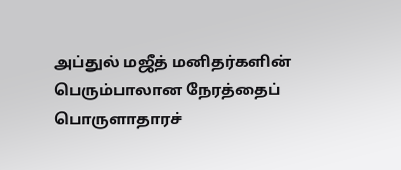அப்துல் மஜீத் மனிதர்களின் பெரும்பாலான நேரத்தைப் பொருளாதாரச்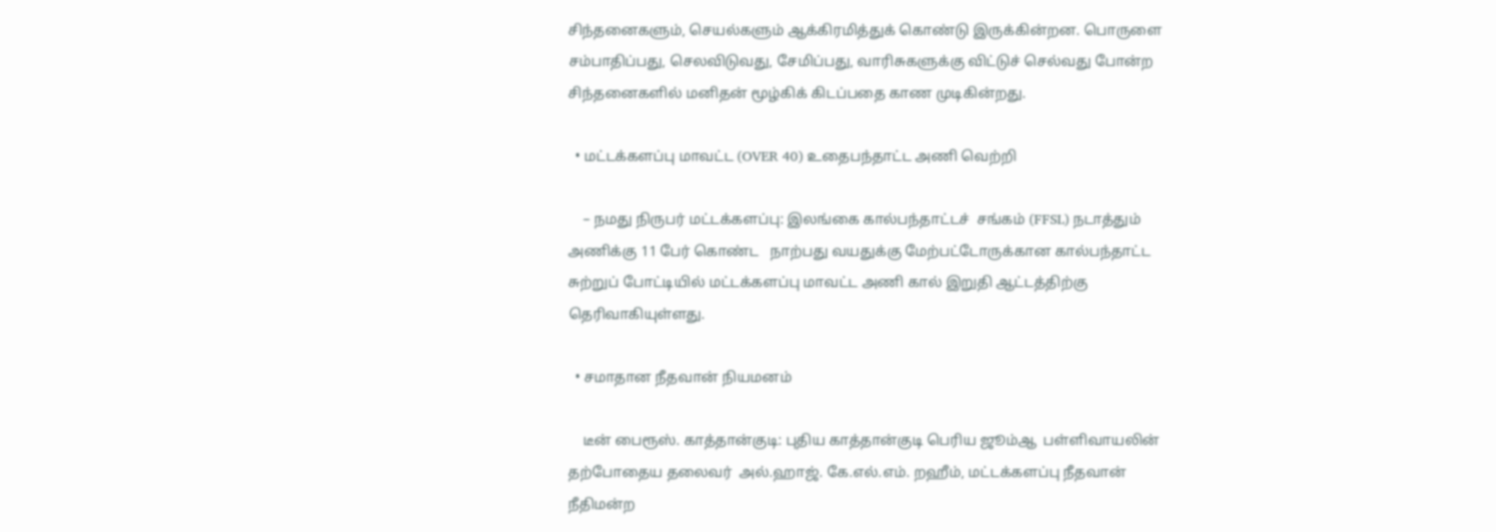சிந்தனைகளும், செயல்களும் ஆக்கிரமித்துக் கொண்டு இருக்கின்றன. பொருளை சம்பாதிப்பது, செலவிடுவது, சேமிப்பது, வாரிசுகளுக்கு விட்டுச் செல்வது போன்ற சிந்தனைகளில் மனிதன் மூழ்கிக் கிடப்பதை காண முடிகின்றது.

  • மட்டக்களப்பு மாவட்ட (OVER 40) உதைபந்தாட்ட அணி வெற்றி

    – நமது நிருபர் மட்டக்களப்பு: இலங்கை கால்பந்தாட்டச்  சங்கம் (FFSL) நடாத்தும் அணிக்கு 11 பேர் கொண்ட   நாற்பது வயதுக்கு மேற்பட்டோருக்கான கால்பந்தாட்ட சுற்றுப் போட்டியில் மட்டக்களப்பு மாவட்ட அணி கால் இறுதி ஆட்டத்திற்கு தெரிவாகியுள்ளது.

  • சமாதான நீதவான் நியமனம்

    டீன் பைரூஸ். காத்தான்குடி: புதிய காத்தான்குடி பெரிய ஜூம்ஆ  பள்ளிவாயலின் தற்போதைய தலைவர்  அல்.ஹாஜ். கே.எல்.எம். றஹீம், மட்டக்களப்பு நீதவான் நீதிமன்ற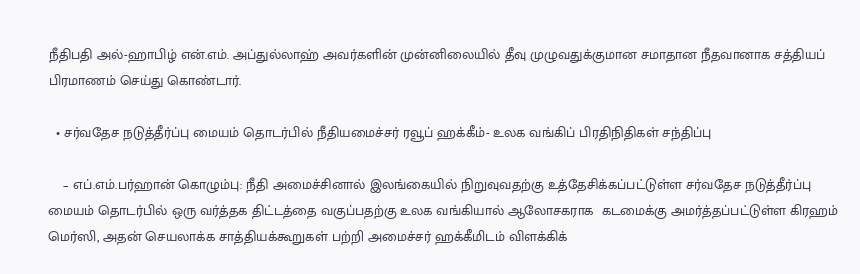நீதிபதி அல்-ஹாபிழ் என்.எம். அப்துல்லாஹ் அவர்களின் முன்னிலையில் தீவு முழுவதுக்குமான சமாதான நீதவானாக சத்தியப் பிரமாணம் செய்து கொண்டார்.

  • சர்வதேச நடுத்தீர்ப்பு மையம் தொடர்பில் நீதியமைச்சர் ரவூப் ஹக்கீம்- உலக வங்கிப் பிரதிநிதிகள் சந்திப்பு

    – எப்.எம்.பர்ஹான் கொழும்பு: நீதி அமைச்சினால் இலங்கையில் நிறுவுவதற்கு உத்தேசிக்கப்பட்டுள்ள சர்வதேச நடுத்தீர்ப்பு மையம் தொடர்பில் ஒரு வர்த்தக திட்டத்தை வகுப்பதற்கு உலக வங்கியால் ஆலோசகராக  கடமைக்கு அமர்த்தப்பட்டுள்ள கிரஹம் மெர்ஸி, அதன் செயலாக்க சாத்தியக்கூறுகள் பற்றி அமைச்சர் ஹக்கீமிடம் விளக்கிக்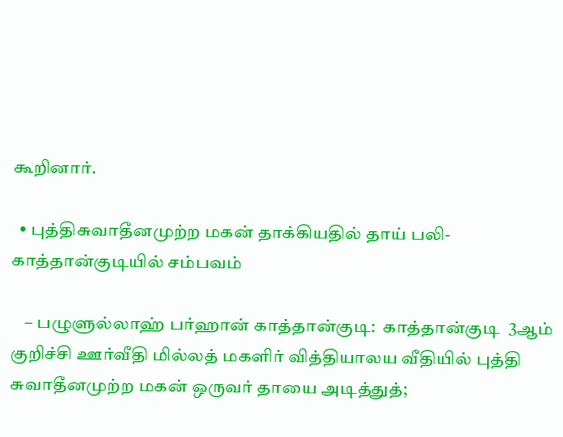கூறினார்.

  • புத்திசுவாதீனமுற்ற மகன் தாக்கியதில் தாய் பலி-காத்தான்குடியில் சம்பவம்

    – பழுளுல்லாஹ் பர்ஹான் காத்தான்குடி:  காத்தான்குடி  3ஆம் குறிச்சி ஊர்வீதி மில்லத் மகளிர் வித்தியாலய வீதியில் புத்தி சுவாதீனமுற்ற மகன் ஒருவர் தாயை அடித்துத்;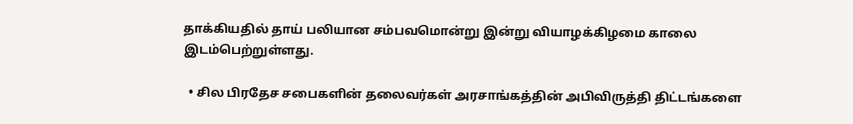தாக்கியதில் தாய் பலியான சம்பவமொன்று இன்று வியாழக்கிழமை காலை இடம்பெற்றுள்ளது.

  • சில பிரதேச சபைகளின் தலைவர்கள் அரசாங்கத்தின் அபிவிருத்தி திட்டங்களை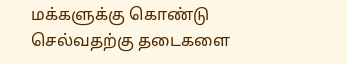மக்களுக்கு கொண்டு செல்வதற்கு தடைகளை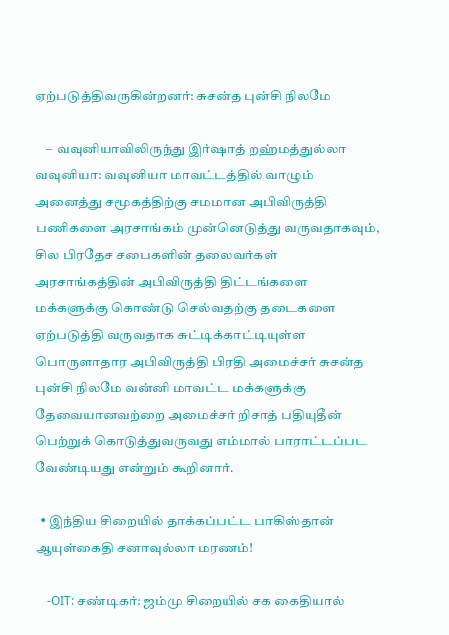ஏற்படுத்திவருகின்றனர்: சுசன்த புன்சி நிலமே

    –  வவுனியாவிலிருந்து இர்ஷாத் றஹ்மத்துல்லா வவுனியா: வவுனியா மாவட்டத்தில் வாழும் அனைத்து சமூகத்திற்கு சமமான அபிவிருத்தி பணிகளை அரசாங்கம் முன்னெடுத்து வருவதாகவும், சில பிரதேச சபைகளின் தலைவர்கள் அரசாங்கத்தின் அபிவிருத்தி திட்டங்களை மக்களுக்கு கொண்டு செல்வதற்கு தடைகளை ஏற்படுத்தி வருவதாக சுட்டிக்காட்டியுள்ள பொருளாதார அபிவிருத்தி பிரதி அமைச்சர் சுசன்த புன்சி நிலமே வன்னி மாவட்ட மக்களுக்கு தேவையானவற்றை அமைச்சர் றிசாத் பதியுதீன் பெற்றுக் கொடுத்துவருவது எம்மால் பாராட்டப்பட வேண்டியது என்றும் கூறினார்.

  • இந்திய சிறையில் தாக்கப்பட்ட பாகிஸ்தான் ஆயுள்கைதி சனாவுல்லா மரணம்!

    -OIT: சண்டிகர்: ஜம்மு சிறையில் சக கைதியால்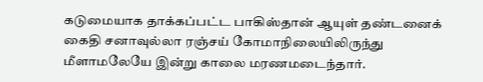கடுமையாக தாக்கப்பட்ட பாகிஸ்தான் ஆயுள் தண்டனைக் கைதி சனாவுல்லா ரஞ்சய் கோமாநிலையிலிருந்து மீளாமலேயே இன்று காலை மரணமடைந்தார்.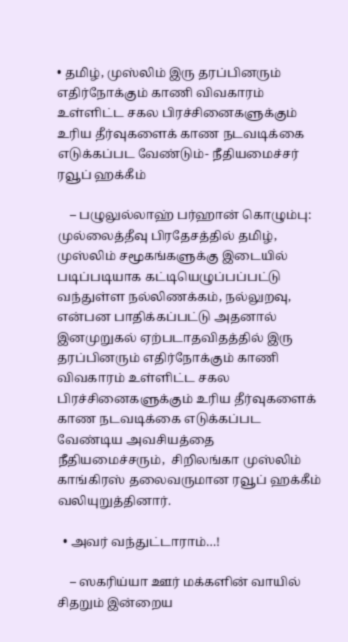• தமிழ், முஸ்லிம் இரு தரப்பினரும் எதிர்நோக்கும் காணி விவகாரம் உள்ளிட்ட சகல பிரச்சினைகளுக்கும் உரிய தீர்வுகளைக் காண நடவடிக்கை எடுக்கப்பட வேண்டும்- நீதியமைச்சர் ரவூப் ஹக்கீம்

    – பழுலுல்லாஹ் பர்ஹான் கொழும்பு: முல்லைத்தீவு பிரதேசத்தில் தமிழ், முஸ்லிம் சமூகங்களுக்கு இடையில் படிப்படியாக கட்டியெழுப்பப்பட்டு வந்துள்ள நல்லிணக்கம், நல்லுறவு, என்பன பாதிக்கப்பட்டு அதனால் இனமுறுகல் ஏற்படாதவிதத்தில் இரு தரப்பினரும் எதிர்நோக்கும் காணி விவகாரம் உள்ளிட்ட சகல பிரச்சினைகளுக்கும் உரிய தீர்வுகளைக் காண நடவடிக்கை எடுக்கப்பட வேண்டிய அவசியத்தை நீதியமைச்சரும்,  சிறிலங்கா முஸ்லிம் காங்கிரஸ் தலைவருமான ரவூப் ஹக்கீம் வலியுறுத்தினார்.

  • அவர் வந்துட்டாராம்…!

    – ஸகரிய்யா ஊர் மக்களின் வாயில் சிதறும் இன்றைய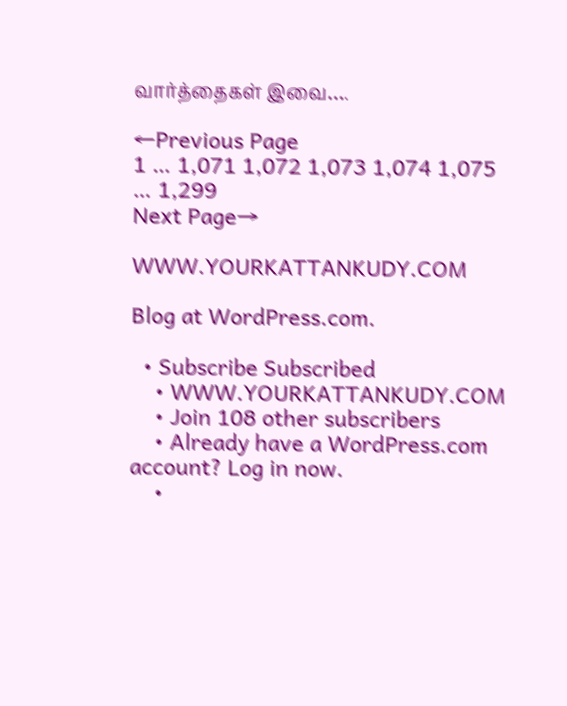வார்த்தைகள் இவை….

←Previous Page
1 … 1,071 1,072 1,073 1,074 1,075 … 1,299
Next Page→

WWW.YOURKATTANKUDY.COM

Blog at WordPress.com.

  • Subscribe Subscribed
    • WWW.YOURKATTANKUDY.COM
    • Join 108 other subscribers
    • Already have a WordPress.com account? Log in now.
    •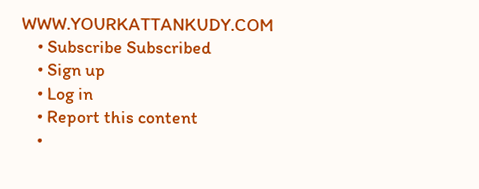WWW.YOURKATTANKUDY.COM
    • Subscribe Subscribed
    • Sign up
    • Log in
    • Report this content
    •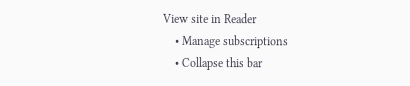View site in Reader
    • Manage subscriptions
    • Collapse this bar